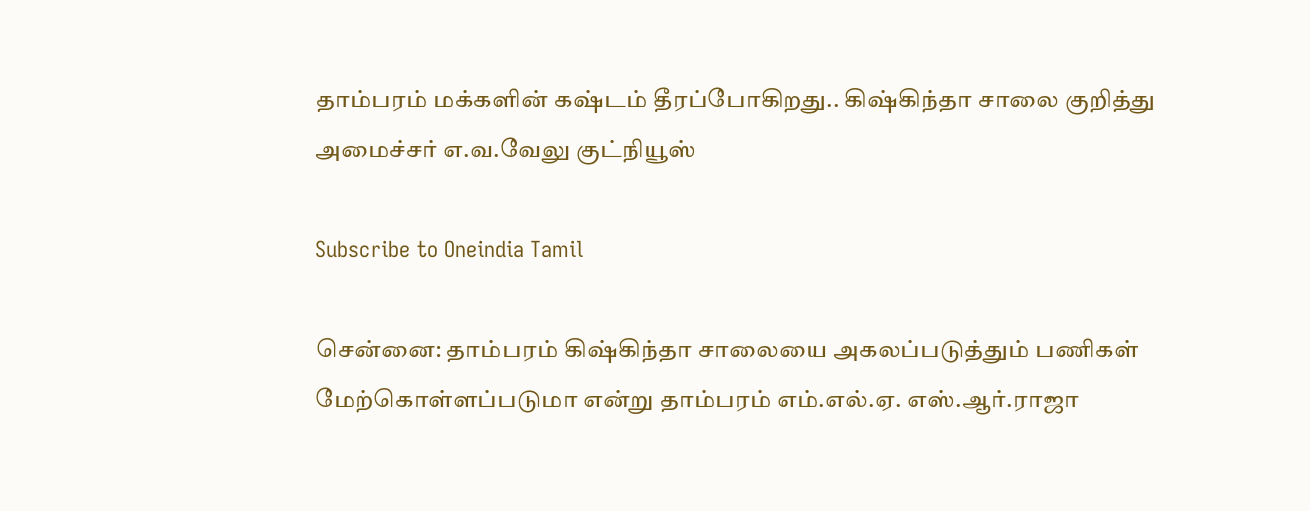தாம்பரம் மக்களின் கஷ்டம் தீரப்போகிறது.. கிஷ்கிந்தா சாலை குறித்து அமைச்சர் எ.வ.வேலு குட்நியூஸ்

Subscribe to Oneindia Tamil

சென்னை: தாம்பரம் கிஷ்கிந்தா சாலையை அகலப்படுத்தும் பணிகள் மேற்கொள்ளப்படுமா என்று தாம்பரம் எம்.எல்.ஏ. எஸ்.ஆர்.ராஜா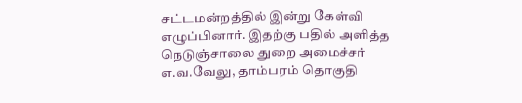சட்டமன்றத்தில் இன்று கேள்வி எழுப்பினார். இதற்கு பதில் அளித்த நெடுஞ்சாலை துறை அமைச்சர் எ.வ.வேலு, தாம்பரம் தொகுதி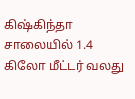கிஷ்கிந்தா சாலையில் 1.4 கிலோ மீட்டர் வலது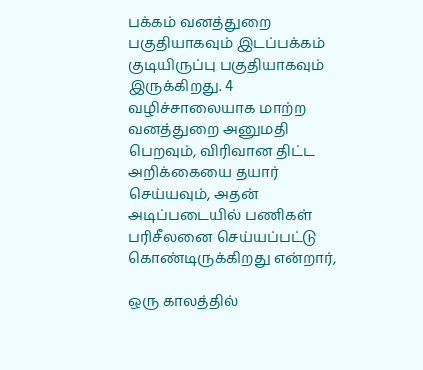பக்கம் வனத்துறை பகுதியாகவும் இடப்பக்கம் குடியிருப்பு பகுதியாகவும் இருக்கிறது. 4 வழிச்சாலையாக மாற்ற வனத்துறை அனுமதி பெறவும், விரிவான திட்ட அறிக்கையை தயார் செய்யவும், அதன் அடிப்படையில் பணிகள் பரிசீலனை செய்யப்பட்டு கொண்டிருக்கிறது என்றார்,

ஒரு காலத்தில்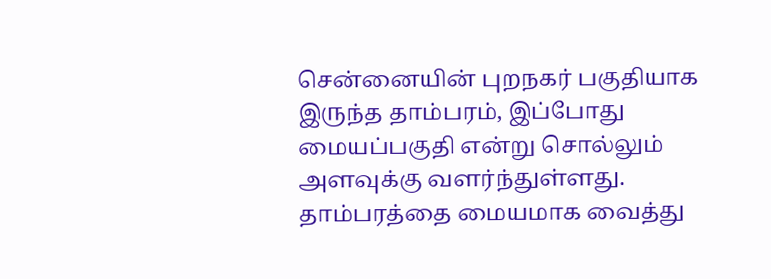சென்னையின் புறநகர் பகுதியாக இருந்த தாம்பரம், இப்போது மையப்பகுதி என்று சொல்லும் அளவுக்கு வளர்ந்துள்ளது. தாம்பரத்தை மையமாக வைத்து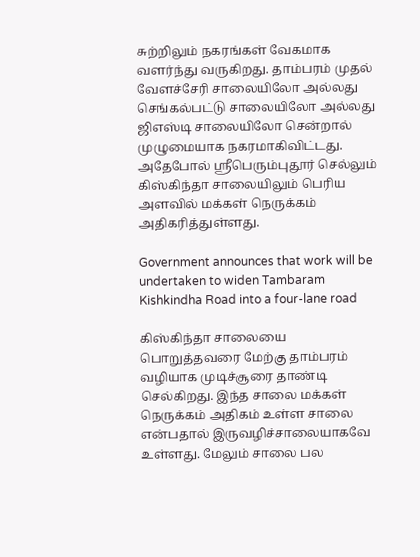சுற்றிலும் நகரங்கள் வேகமாக வளர்ந்து வருகிறது. தாம்பரம் முதல் வேளச்சேரி சாலையிலோ அல்லது செங்கல்பட்டு சாலையிலோ அல்லது ஜிஎஸ்டி சாலையிலோ சென்றால் முழுமையாக நகரமாகிவிட்டது. அதேபோல் ஸ்ரீபெரும்புதூர் செல்லும் கிஸ்கிந்தா சாலையிலும் பெரிய அளவில் மக்கள் நெருக்கம் அதிகரித்துள்ளது.

Government announces that work will be undertaken to widen Tambaram Kishkindha Road into a four-lane road

கிஸ்கிந்தா சாலையை பொறுத்தவரை மேற்கு தாம்பரம் வழியாக முடிச்சூரை தாண்டி செல்கிறது. இந்த சாலை மக்கள் நெருக்கம் அதிகம் உள்ள சாலை என்பதால் இருவழிச்சாலையாகவே உள்ளது. மேலும் சாலை பல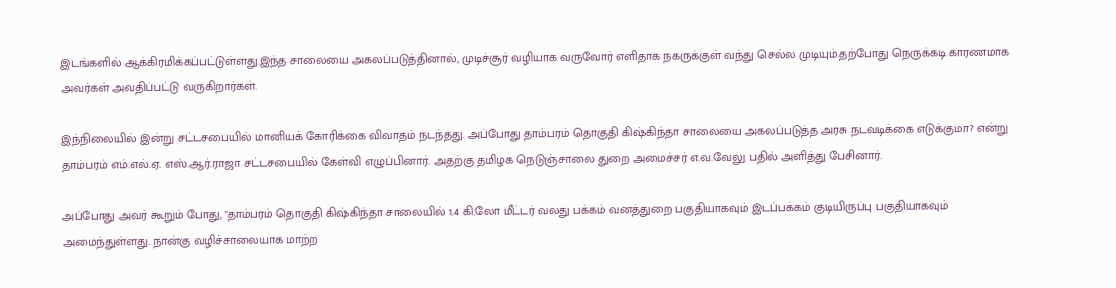இடங்களில் ஆக்கிரமிக்கப்பட்டுள்ளது.இந்த சாலையை அகலப்படுத்தினால், முடிச்சூர் வழியாக வருவோர் எளிதாக நகருக்குள் வந்து செல்ல முடியும்.தற்போது நெருக்கடி காரணமாக அவர்கள் அவதிப்பட்டு வருகிறார்கள்.

இந்நிலையில் இன்று சட்டசபையில் மானியக் கோரிக்கை விவாதம் நடந்தது. அப்போது தாம்பரம் தொகுதி கிஷ்கிந்தா சாலையை அகலப்படுத்த அரசு நடவடிக்கை எடுக்குமா? என்று தாம்பரம் எம்.எல்.ஏ. எஸ்.ஆர்.ராஜா சட்டசபையில் கேள்வி எழுப்பினார். அதற்கு தமிழக நெடுஞ்சாலை துறை அமைச்சர் எ.வ.வேலு பதில் அளித்து பேசினார்.

அப்போது அவர் கூறும் போது, "தாம்பரம் தொகுதி கிஷ்கிந்தா சாலையில் 1.4 கி.லோ மீட்டர் வலது பக்கம் வனத்துறை பகுதியாகவும் இடப்பக்கம் குடியிருப்பு பகுதியாகவும் அமைந்துள்ளது. நான்கு வழிச்சாலையாக மாற்ற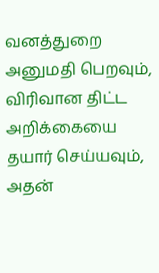வனத்துறை அனுமதி பெறவும், விரிவான திட்ட அறிக்கையை தயார் செய்யவும், அதன்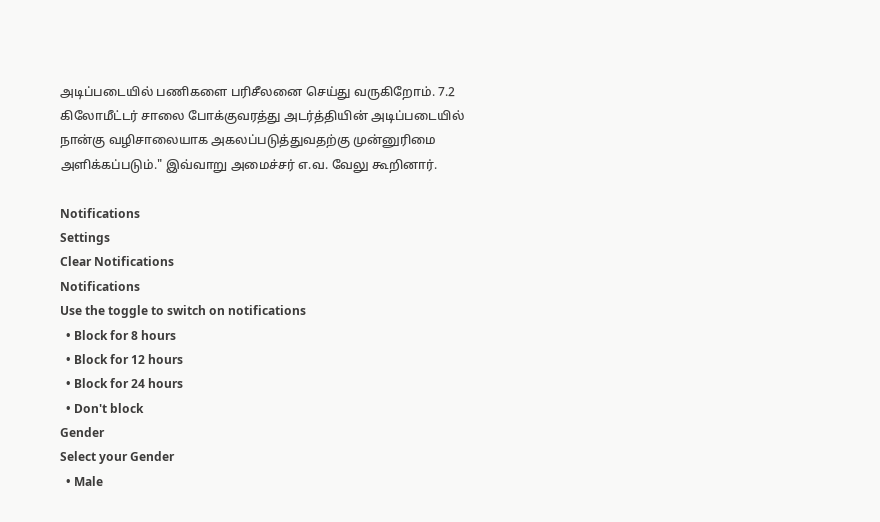அடிப்படையில் பணிகளை பரிசீலனை செய்து வருகிறோம். 7.2 கிலோமீட்டர் சாலை போக்குவரத்து அடர்த்தியின் அடிப்படையில் நான்கு வழிசாலையாக அகலப்படுத்துவதற்கு முன்னுரிமை அளிக்கப்படும்." இவ்வாறு அமைச்சர் எ.வ. வேலு கூறினார்.

Notifications
Settings
Clear Notifications
Notifications
Use the toggle to switch on notifications
  • Block for 8 hours
  • Block for 12 hours
  • Block for 24 hours
  • Don't block
Gender
Select your Gender
  • Male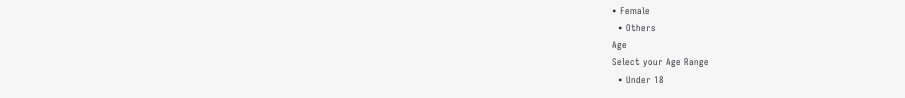• Female
  • Others
Age
Select your Age Range
  • Under 18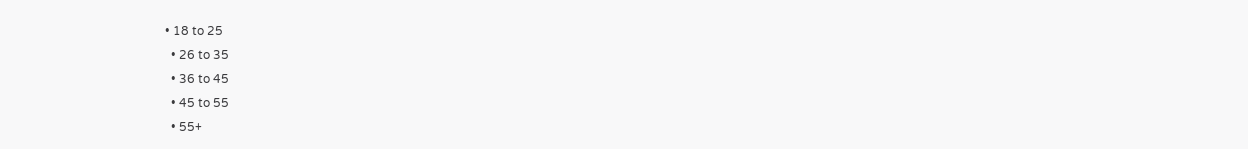• 18 to 25
  • 26 to 35
  • 36 to 45
  • 45 to 55
  • 55+